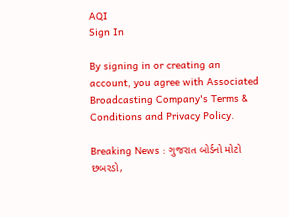AQI
Sign In

By signing in or creating an account, you agree with Associated Broadcasting Company's Terms & Conditions and Privacy Policy.

Breaking News : ગુજરાત બોર્ડનો મોટો છબરડો,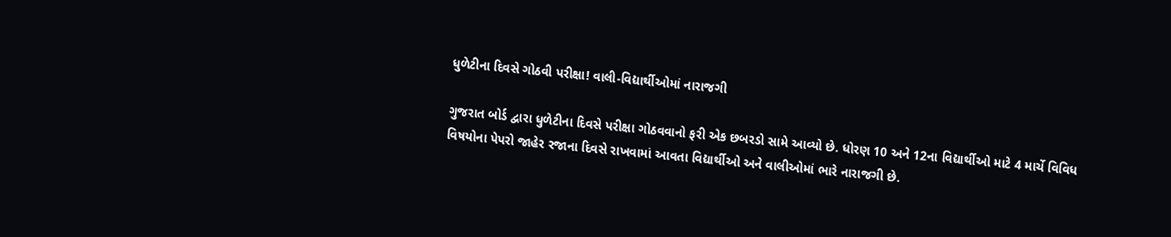ધુળેટીના દિવસે ગોઠવી પરીક્ષા! વાલી-વિદ્યાર્થીઓમાં નારાજગી

ગુજરાત બોર્ડ દ્વારા ધુળેટીના દિવસે પરીક્ષા ગોઠવવાનો ફરી એક છબરડો સામે આવ્યો છે. ધોરણ 10 અને 12ના વિદ્યાર્થીઓ માટે 4 માર્ચે વિવિધ વિષયોના પેપરો જાહેર રજાના દિવસે રાખવામાં આવતા વિદ્યાર્થીઓ અને વાલીઓમાં ભારે નારાજગી છે.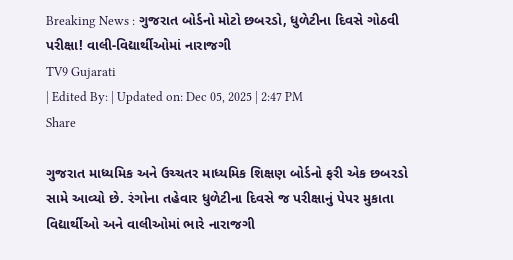Breaking News : ગુજરાત બોર્ડનો મોટો છબરડો, ધુળેટીના દિવસે ગોઠવી પરીક્ષા! વાલી-વિદ્યાર્થીઓમાં નારાજગી
TV9 Gujarati
| Edited By: | Updated on: Dec 05, 2025 | 2:47 PM
Share

ગુજરાત માધ્યમિક અને ઉચ્ચતર માધ્યમિક શિક્ષણ બોર્ડનો ફરી એક છબરડો સામે આવ્યો છે. રંગોના તહેવાર ધુળેટીના દિવસે જ પરીક્ષાનું પેપર મુકાતા વિદ્યાર્થીઓ અને વાલીઓમાં ભારે નારાજગી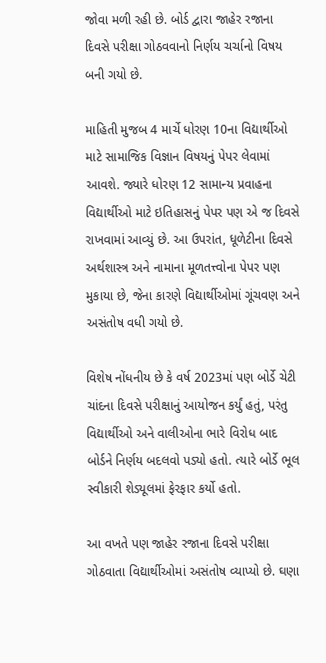જોવા મળી રહી છે. બોર્ડ દ્વારા જાહેર રજાના દિવસે પરીક્ષા ગોઠવવાનો નિર્ણય ચર્ચાનો વિષય બની ગયો છે.

માહિતી મુજબ 4 માર્ચે ધોરણ 10ના વિદ્યાર્થીઓ માટે સામાજિક વિજ્ઞાન વિષયનું પેપર લેવામાં આવશે. જ્યારે ધોરણ 12 સામાન્ય પ્રવાહના વિદ્યાર્થીઓ માટે ઇતિહાસનું પેપર પણ એ જ દિવસે રાખવામાં આવ્યું છે. આ ઉપરાંત, ધૂળેટીના દિવસે અર્થશાસ્ત્ર અને નામાના મૂળતત્ત્વોના પેપર પણ મુકાયા છે, જેના કારણે વિદ્યાર્થીઓમાં ગૂંચવણ અને અસંતોષ વધી ગયો છે.

વિશેષ નોંધનીય છે કે વર્ષ 2023માં પણ બોર્ડે ચેટી ચાંદના દિવસે પરીક્ષાનું આયોજન કર્યું હતું, પરંતુ વિદ્યાર્થીઓ અને વાલીઓના ભારે વિરોધ બાદ બોર્ડને નિર્ણય બદલવો પડ્યો હતો. ત્યારે બોર્ડે ભૂલ સ્વીકારી શેડ્યૂલમાં ફેરફાર કર્યો હતો.

આ વખતે પણ જાહેર રજાના દિવસે પરીક્ષા ગોઠવાતા વિદ્યાર્થીઓમાં અસંતોષ વ્યાપ્યો છે. ઘણા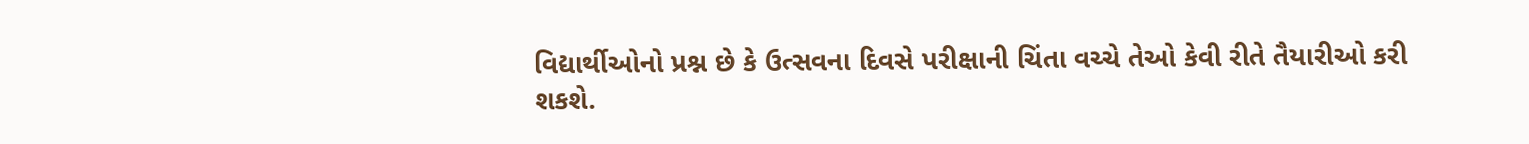વિદ્યાર્થીઓનો પ્રશ્ન છે કે ઉત્સવના દિવસે પરીક્ષાની ચિંતા વચ્ચે તેઓ કેવી રીતે તૈયારીઓ કરી શકશે.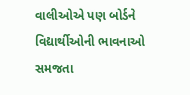વાલીઓએ પણ બોર્ડને વિદ્યાર્થીઓની ભાવનાઓ સમજતા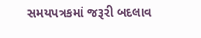સમયપત્રકમાં જરૂરી બદલાવ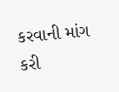કરવાની માંગ કરી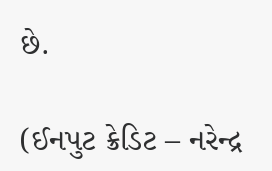છે.

(ઈનપુટ ક્રેડિટ – નરેન્દ્ર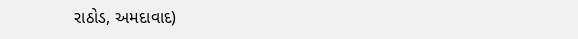રાઠોડ, અમદાવાદ)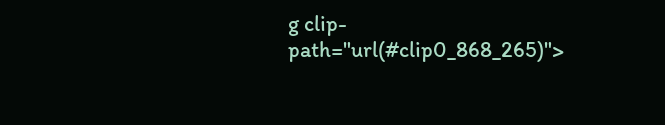g clip-path="url(#clip0_868_265)">